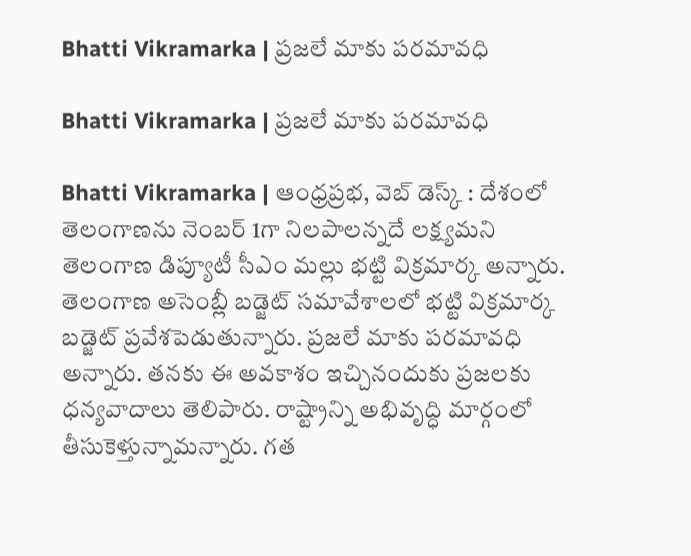Bhatti Vikramarka | ప్రజలే మాకు పరమావధి

Bhatti Vikramarka | ప్రజలే మాకు పరమావధి

Bhatti Vikramarka | ఆంధ్ర‌ప్ర‌భ‌, వెబ్ డెస్క్ : దేశంలో తెలంగాణను నెంబర్ 1గా నిలపాలన్నదే లక్ష్యమని తెలంగాణ డిప్యూటీ సీఎం మల్లు భట్టి విక్రమార్క అన్నారు. తెలంగాణ అసెంబ్లీ బడ్జెట్ సమావేశాలలో భట్టి విక్రమార్క బడ్జెట్ ప్రవేశపెడుతున్నారు. ప్రజలే మాకు పరమావధి అన్నారు. తనకు ఈ అవకాశం ఇచ్చినందుకు ప్రజలకు ధన్యవాదాలు తెలిపారు. రాష్ట్రాన్ని అభివృద్ధి మార్గంలో తీసుకెళ్తున్నామన్నారు. గత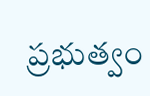ప్రభుత్వం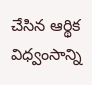చేసిన ఆర్థిక విధ్వంసాన్ని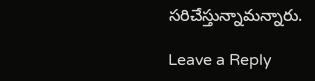సరిచేస్తున్నామన్నారు.

Leave a Reply